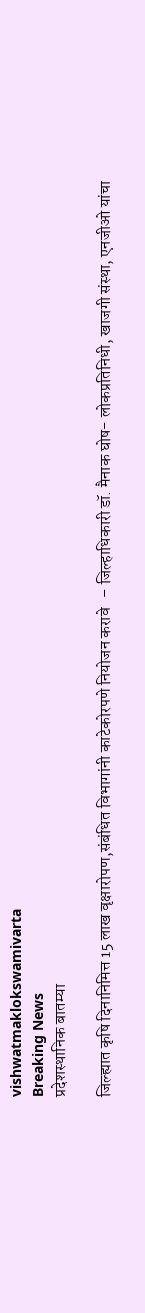vishwatmaklokswamivarta
Breaking News
प्रदेशस्थानिक बातम्या

जिल्ह्यात कृषि दिनानिमित्त 15 लाख वृक्षारोपण,संबंधित विभागांनी काटेकोरपणे नियोजन करावे   – जिल्हाधिकारी डॉ. मैनाक घोष- लोकप्रतिनिधी, खाजगी संस्था, एनजीओ यांचा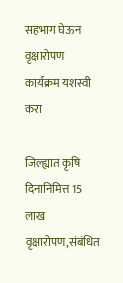सहभाग घेऊन वृक्षारोपण कार्यक्रम यशस्वी करा

जिल्ह्यात कृषि दिनानिमित्त 15 लाख वृक्षारोपण,संबंधित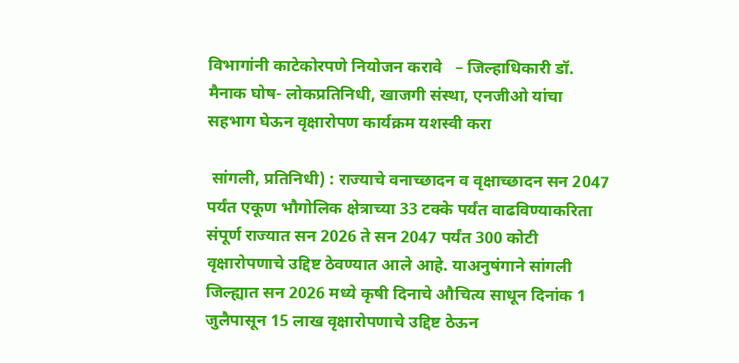विभागांनी काटेकोरपणे नियोजन करावे   – जिल्हाधिकारी डॉ. मैनाक घोष- लोकप्रतिनिधी, खाजगी संस्था, एनजीओ यांचा सहभाग घेऊन वृक्षारोपण कार्यक्रम यशस्वी करा

 सांगली, प्रतिनिधी) : राज्याचे वनाच्छादन व वृक्षाच्छादन सन 2047 पर्यंत एकूण भौगोलिक क्षेत्राच्या 33 टक्के पर्यंत वाढविण्याकरिता संपूर्ण राज्यात सन 2026 ते सन 2047 पर्यंत 300 कोटी वृक्षारोपणाचे उद्दिष्ट ठेवण्यात आले आहे. याअनुषंगाने सांगली जिल्ह्यात सन 2026 मध्ये कृषी दिनाचे औचित्य साधून दिनांक 1 जुलैपासून 15 लाख वृक्षारोपणाचे उद्दिष्ट ठेऊन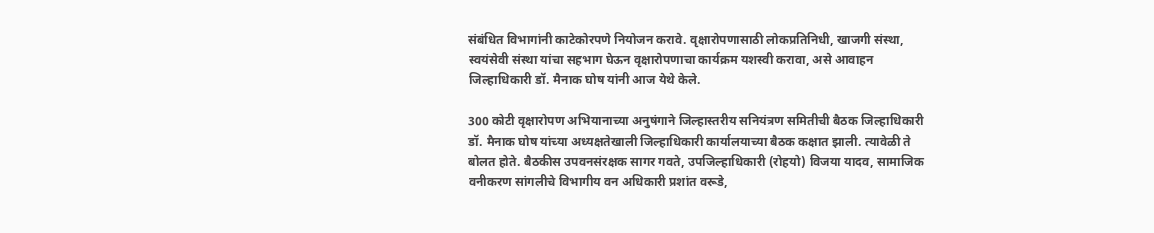संबंधित विभागांनी काटेकोरपणे नियोजन करावे. वृक्षारोपणासाठी लोकप्रतिनिधी, खाजगी संस्था, स्वयंसेवी संस्था यांचा सहभाग घेऊन वृक्षारोपणाचा कार्यक्रम यशस्वी करावा, असे आवाहन जिल्हाधिकारी डॉ. मैनाक घोष यांनी आज येथे केले.

300 कोटी वृक्षारोपण अभियानाच्या अनुषंगाने जिल्हास्तरीय सनियंत्रण समितीची बैठक जिल्हाधिकारी डॉ. मैनाक घोष यांच्या अध्यक्षतेखाली जिल्हाधिकारी कार्यालयाच्या बैठक कक्षात झाली. त्यावेळी ते बोलत होते. बैठकीस उपवनसंरक्षक सागर गवते, उपजिल्हाधिकारी (रोहयो) विजया यादव, सामाजिक वनीकरण सांगलीचे विभागीय वन अधिकारी प्रशांत वरूडे,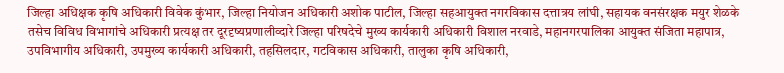जिल्हा अधिक्षक कृषि अधिकारी विवेक कुंभार, जिल्हा नियोजन अधिकारी अशोक पाटील, जिल्हा सहआयुक्त नगरविकास दत्तात्रय लांघी, सहायक वनसंरक्षक मयुर शेळके तसेच विविध विभागांचे अधिकारी प्रत्यक्ष तर दूरदृष्यप्रणालीव्दारे जिल्हा परिषदेचे मुख्य कार्यकारी अधिकारी विशाल नरवाडे, महानगरपालिका आयुक्त संजिता महापात्र, उपविभागीय अधिकारी, उपमुख्य कार्यकारी अधिकारी, तहसिलदार, गटविकास अधिकारी, तालुका कृषि अधिकारी,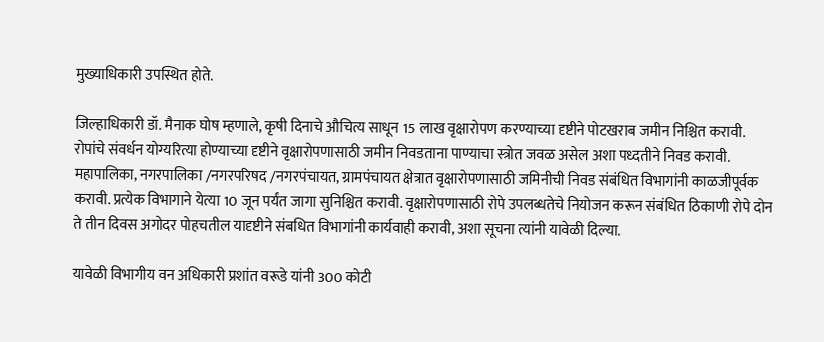मुख्याधिकारी उपस्थित होते.

जिल्हाधिकारी डॉ. मैनाक घोष म्हणाले, कृषी दिनाचे औचित्य साधून 15 लाख वृक्षारोपण करण्याच्या दृष्टीने पोटखराब जमीन निश्चित करावी. रोपांचे संवर्धन योग्यरित्या होण्याच्या दृष्टीने वृक्षारोपणासाठी जमीन निवडताना पाण्याचा स्त्रोत जवळ असेल अशा पध्दतीने निवड करावी. महापालिका, नगरपालिका /नगरपरिषद /नगरपंचायत, ग्रामपंचायत क्षेत्रात वृक्षारोपणासाठी जमिनीची निवड संबंधित विभागांनी काळजीपूर्वक करावी. प्रत्येक विभागाने येत्या 10 जून पर्यंत जागा सुनिश्चित करावी. वृक्षारोपणासाठी रोपे उपलब्धतेचे नियोजन करून संबंधित ठिकाणी रोपे दोन ते तीन दिवस अगोदर पोहचतील यादृष्टीने संबधित विभागांनी कार्यवाही करावी, अशा सूचना त्यांनी यावेळी दिल्या.

यावेळी विभागीय वन अधिकारी प्रशांत वरूडे यांनी 300 कोटी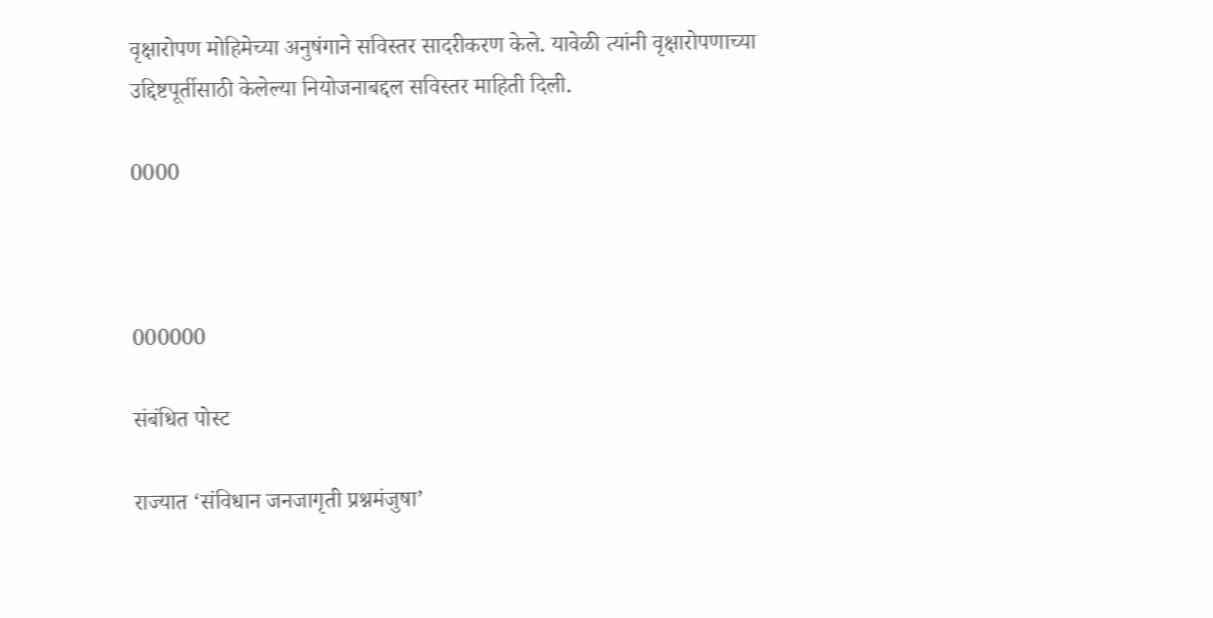वृक्षारोपण मोहिमेच्या अनुषंगाने सविस्तर सादरीकरण केले. यावेळी त्यांनी वृक्षारोपणाच्या उद्दिष्टपूर्तीसाठी केलेल्या नियोजनाबद्दल सविस्तर माहिती दिली.

0000



000000

संबंधित पोस्ट

राज्यात ‘संविधान जनजागृती प्रश्नमंजुषा’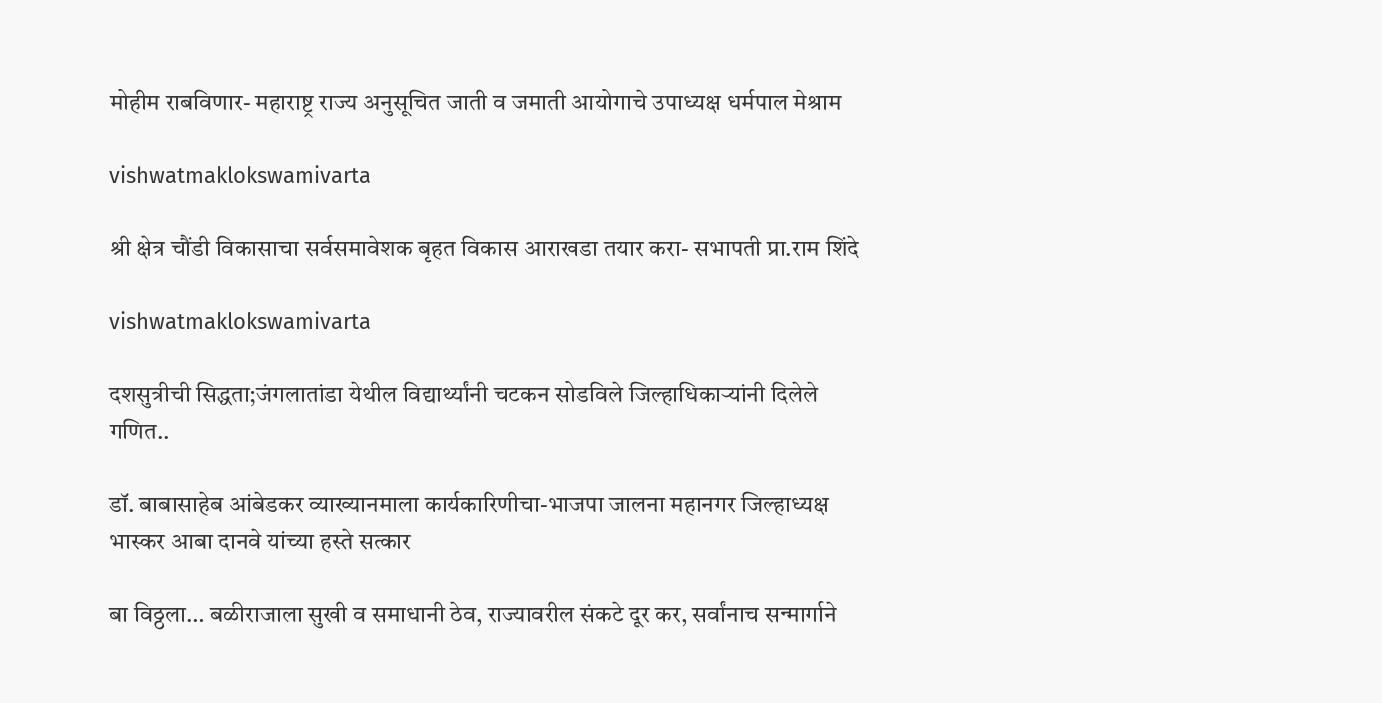मोहीम राबविणार- महाराष्ट्र राज्य अनुसूचित जाती व जमाती आयोगाचे उपाध्यक्ष धर्मपाल मेश्राम

vishwatmaklokswamivarta

श्री क्षेत्र चौंडी विकासाचा सर्वसमावेशक बृहत विकास आराखडा तयार करा- सभापती प्रा.राम शिंदे

vishwatmaklokswamivarta

दशसुत्रीची सिद्धता;जंगलातांडा येथील विद्यार्थ्यांनी चटकन सोडविले जिल्हाधिकाऱ्यांनी दिलेले गणित..

डॉ. बाबासाहेब आंबेडकर व्याख्यानमाला कार्यकारिणीचा-भाजपा जालना महानगर जिल्हाध्यक्ष भास्कर आबा दानवे यांच्या हस्ते सत्कार

बा विठ्ठला… बळीराजाला सुखी व समाधानी ठेव, राज्यावरील संकटे दूर कर, सर्वांनाच सन्मार्गाने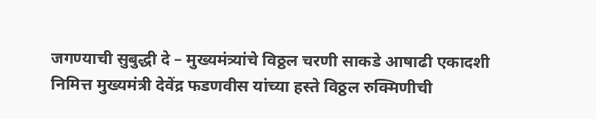जगण्याची सुबुद्धी दे – मुख्यमंत्र्यांचे विठ्ठल चरणी साकडे आषाढी एकादशी निमित्त मुख्यमंत्री देवेंद्र फडणवीस यांच्या हस्ते विठ्ठल रुक्मिणीची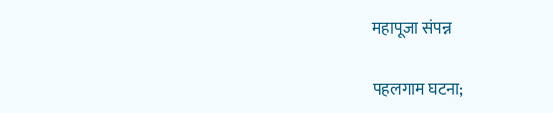महापूजा संपन्न

पहलगाम घटना;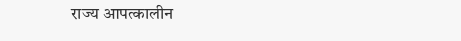राज्य आपत्कालीन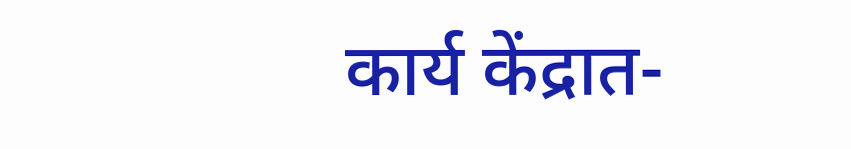कार्य केंद्रात-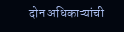दोन अधिकाऱ्यांची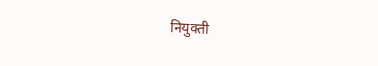नियुक्ती